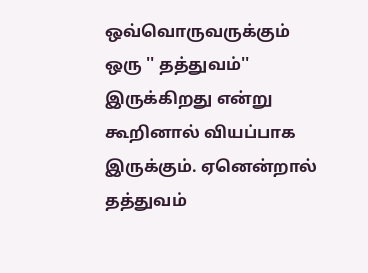ஒவ்வொருவருக்கும் ஒரு '' தத்துவம்'' இருக்கிறது என்று கூறினால் வியப்பாக இருக்கும். ஏனென்றால் தத்துவம்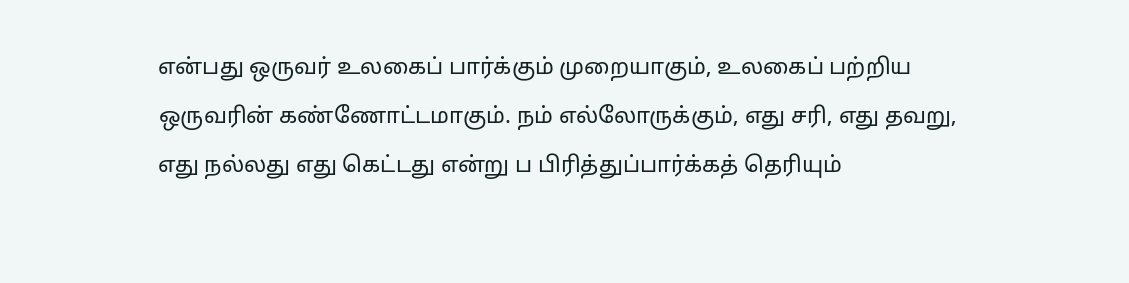என்பது ஒருவர் உலகைப் பார்க்கும் முறையாகும், உலகைப் பற்றிய ஒருவரின் கண்ணோட்டமாகும். நம் எல்லோருக்கும், எது சரி, எது தவறு, எது நல்லது எது கெட்டது என்று ப பிரித்துப்பார்க்கத் தெரியும்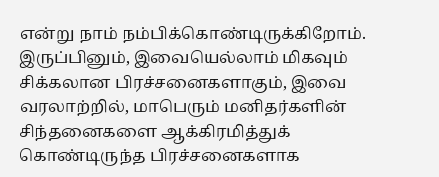என்று நாம் நம்பிக்கொண்டிருக்கிறோம். இருப்பினும், இவையெல்லாம் மிகவும் சிக்கலான பிரச்சனைகளாகும், இவை வரலாற்றில், மாபெரும் மனிதர்களின் சிந்தனைகளை ஆக்கிரமித்துக் கொண்டிருந்த பிரச்சனைகளாக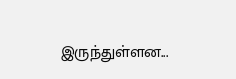இருந்துள்ளன...